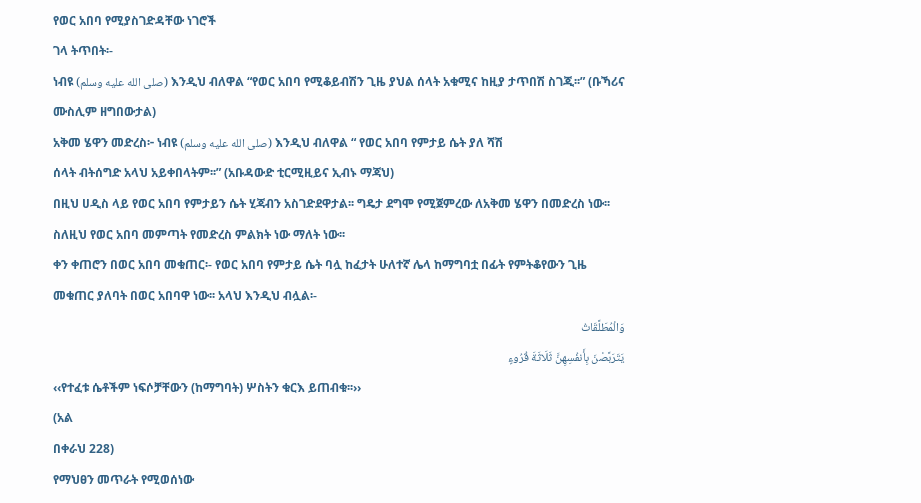የወር አበባ የሚያስገድዳቸው ነገሮች
ገላ ትጥበት፡-
ነብዩ (صلى الله عليه وسلم) እንዲህ ብለዋል “የወር አበባ የሚቆይብሽን ጊዜ ያህል ሰላት አቁሚና ከዚያ ታጥበሽ ስገጂ፡፡” (ቡኻሪና
ሙስሊም ዘግበውታል)
አቅመ ሄዋን መድረስ፦ ነብዩ (صلى الله عليه وسلم) እንዲህ ብለዋል “ የወር አበባ የምታይ ሴት ያለ ሻሽ
ሰላት ብትሰግድ አላህ አይቀበላትም፡፡” (አቡዳውድ ቲርሚዚይና ኢብኑ ማጃህ)
በዚህ ሀዲስ ላይ የወር አበባ የምታይን ሴት ሂጃብን አስገድደዋታል፡፡ ግዴታ ደግሞ የሚጀምረው ለአቅመ ሄዋን በመድረስ ነው፡፡
ስለዚህ የወር አበባ መምጣት የመድረስ ምልክት ነው ማለት ነው፡፡
ቀን ቀጠሮን በወር አበባ መቁጠር፡- የወር አበባ የምታይ ሴት ባሏ ከፈታት ሁለተኛ ሌላ ከማግባቷ በፊት የምትቆየውን ጊዜ
መቁጠር ያለባት በወር አበባዋ ነው፡፡ አላህ እንዲህ ብሏል፡-
وَالْمُطَلَّقَاتُ
يَتَرَبَّصْنَ بِأَنفُسِهِنَّ ثَلَاثَةَ قُرُوءٍ
‹‹የተፈቱ ሴቶችም ነፍሶቻቸውን (ከማግባት) ሦስትን ቁርእ ይጠብቁ፡፡››
(አል
በቀራህ 228)
የማህፀን መጥራት የሚወሰነው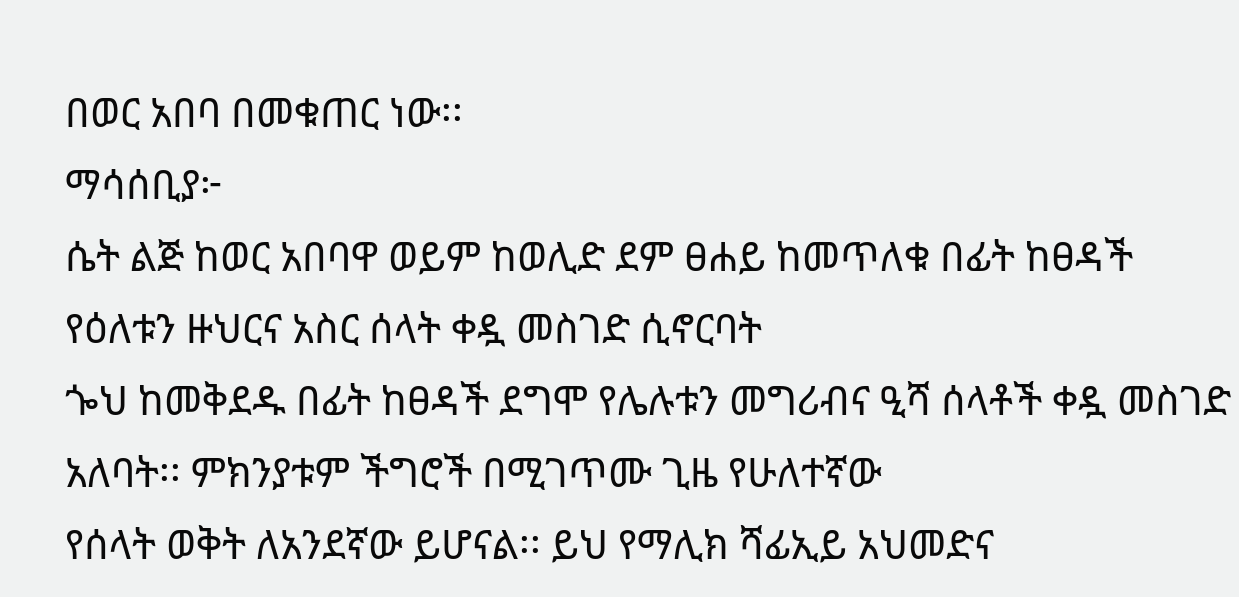በወር አበባ በመቁጠር ነው፡፡
ማሳሰቢያ፦
ሴት ልጅ ከወር አበባዋ ወይም ከወሊድ ደም ፀሐይ ከመጥለቁ በፊት ከፀዳች የዕለቱን ዙህርና አስር ሰላት ቀዷ መስገድ ሲኖርባት
ጐህ ከመቅደዱ በፊት ከፀዳች ደግሞ የሌሉቱን መግሪብና ዒሻ ሰላቶች ቀዷ መስገድ አለባት፡፡ ምክንያቱም ችግሮች በሚገጥሙ ጊዜ የሁለተኛው
የሰላት ወቅት ለአንደኛው ይሆናል፡፡ ይህ የማሊክ ሻፊኢይ አህመድና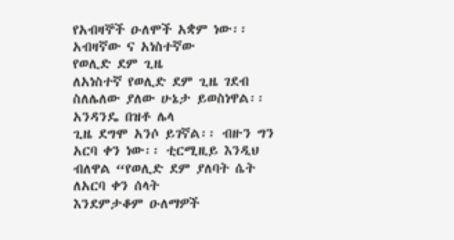የአብዛኞች ዑለሞች አቋም ነው፡፡
አብዛኛው ና አነስተኛው
የወሊድ ደም ጊዜ
ለአነስተኛ የወሊድ ደም ጊዜ ገደብ ስለሌለው ያለው ሁኔታ ይወስነዋል፡፡ አንዳንዴ በዝቶ ሌላ
ጊዜ ደግሞ አንሶ ይገኛል፡፡ ብዙን ግን አርባ ቀን ነው፡፡ ቲርሚዚይ እንዲህ ብለዋል “የወሊድ ደም ያለባት ሴት ለአርባ ቀን ሰላት
እንደምታቆም ዑለማዎች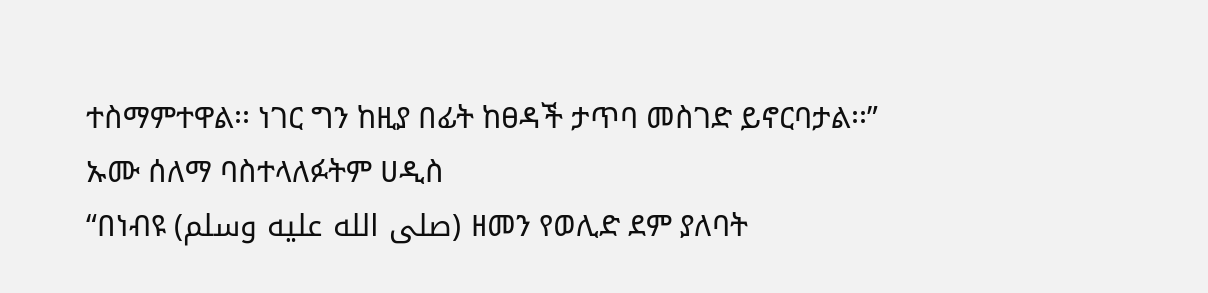ተስማምተዋል፡፡ ነገር ግን ከዚያ በፊት ከፀዳች ታጥባ መስገድ ይኖርባታል፡፡” ኡሙ ሰለማ ባስተላለፉትም ሀዲስ
“በነብዩ (صلى الله عليه وسلم) ዘመን የወሊድ ደም ያለባት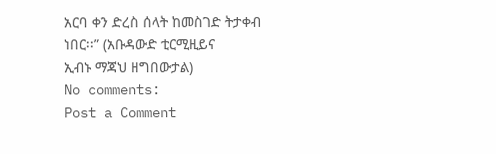አርባ ቀን ድረስ ሰላት ከመስገድ ትታቀብ ነበር፡፡” (አቡዳውድ ቲርሚዚይና
ኢብኑ ማጃህ ዘግበውታል)
No comments:
Post a Comment